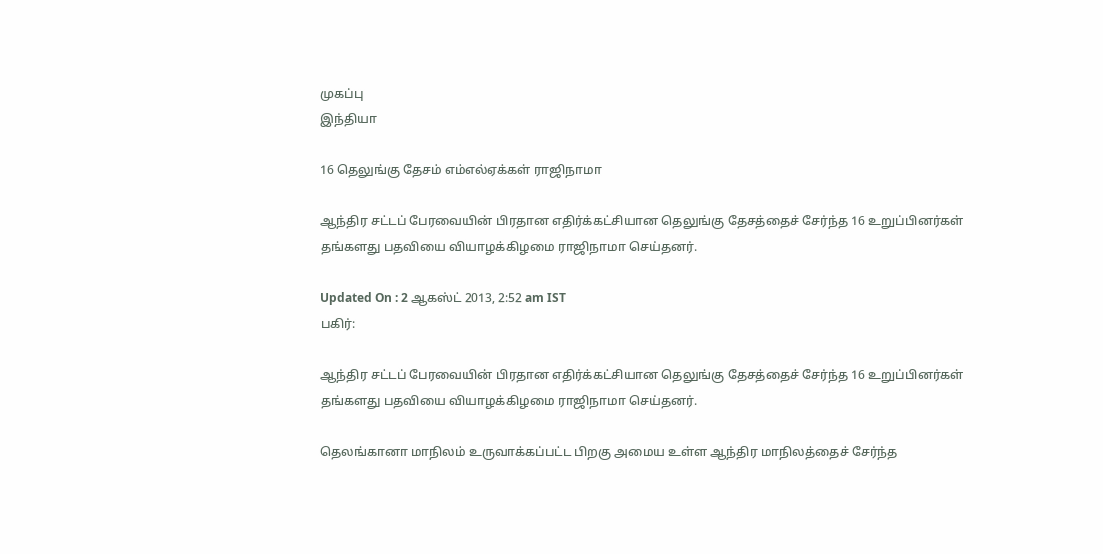முகப்பு
இந்தியா

16 தெலுங்கு தேசம் எம்எல்ஏக்கள் ராஜிநாமா

ஆந்திர சட்டப் பேரவையின் பிரதான எதிர்க்கட்சியான தெலுங்கு தேசத்தைச் சேர்ந்த 16 உறுப்பினர்கள் தங்களது பதவியை வியாழக்கிழமை ராஜிநாமா செய்தனர்.

Updated On : 2 ஆகஸ்ட் 2013, 2:52 am IST
பகிர்:

ஆந்திர சட்டப் பேரவையின் பிரதான எதிர்க்கட்சியான தெலுங்கு தேசத்தைச் சேர்ந்த 16 உறுப்பினர்கள் தங்களது பதவியை வியாழக்கிழமை ராஜிநாமா செய்தனர்.

தெலங்கானா மாநிலம் உருவாக்கப்பட்ட பிறகு அமைய உள்ள ஆந்திர மாநிலத்தைச் சேர்ந்த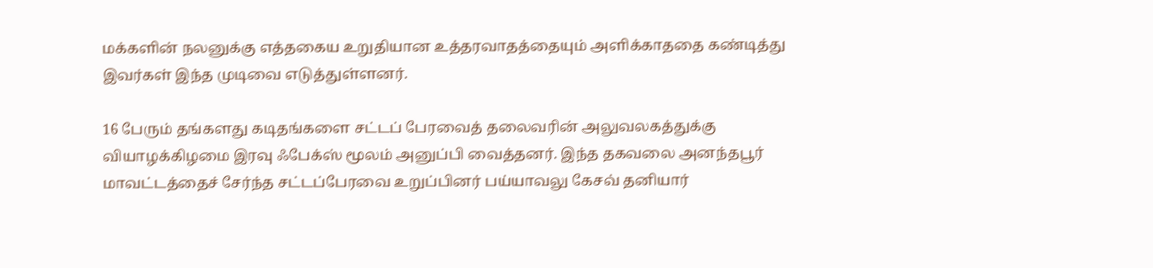மக்களின் நலனுக்கு எத்தகைய உறுதியான உத்தரவாதத்தையும் அளிக்காததை கண்டித்து இவர்கள் இந்த முடிவை எடுத்துள்ளனர்.

16 பேரும் தங்களது கடிதங்களை சட்டப் பேரவைத் தலைவரின் அலுவலகத்துக்கு வியாழக்கிழமை இரவு ஃபேக்ஸ் மூலம் அனுப்பி வைத்தனர். இந்த தகவலை அனந்தபூர் மாவட்டத்தைச் சேர்ந்த சட்டப்பேரவை உறுப்பினர் பய்யாவலு கேசவ் தனியார்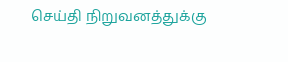செய்தி நிறுவனத்துக்கு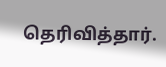தெரிவித்தார்.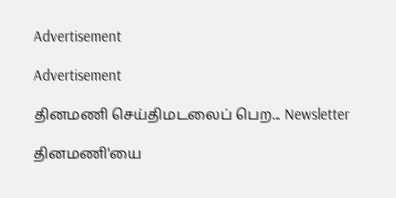Advertisement

Advertisement

தினமணி செய்திமடலைப் பெற... Newsletter

தினமணி'யை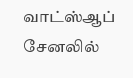வாட்ஸ்ஆப் சேனலில்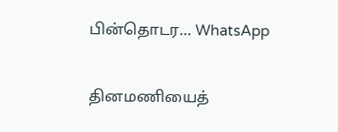பின்தொடர... WhatsApp

தினமணியைத்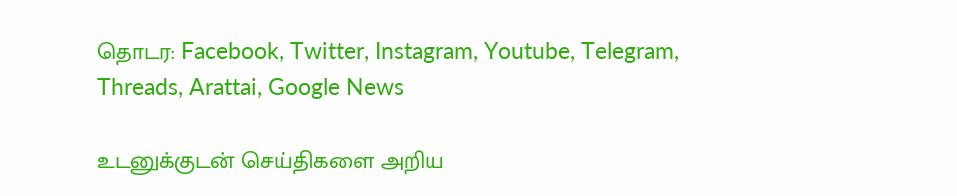தொடர: Facebook, Twitter, Instagram, Youtube, Telegram, Threads, Arattai, Google News

உடனுக்குடன் செய்திகளை அறிய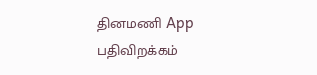தினமணி App பதிவிறக்கம்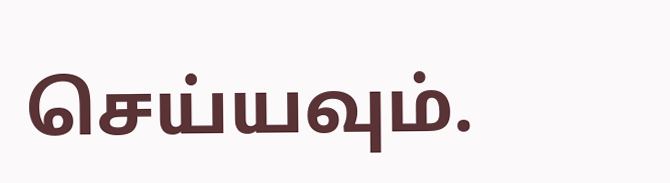செய்யவும்.